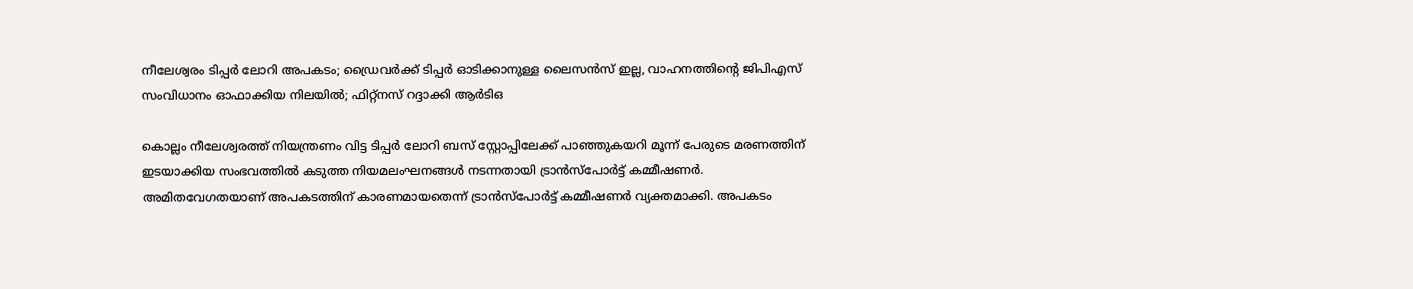നീലേശ്വരം ടിപ്പർ ലോറി അപകടം; ഡ്രൈവർക്ക് ടിപ്പർ ഓടിക്കാനുള്ള ലൈസൻസ് ഇല്ല, വാഹനത്തിന്റെ ജിപിഎസ് സംവിധാനം ഓഫാക്കിയ നിലയിൽ; ഫിറ്റ്നസ് റദ്ദാക്കി ആർടിഒ

കൊല്ലം നീലേശ്വരത്ത് നിയന്ത്രണം വിട്ട ടിപ്പർ ലോറി ബസ് സ്റ്റോപ്പിലേക്ക് പാഞ്ഞുകയറി മൂന്ന് പേരുടെ മരണത്തിന് ഇടയാക്കിയ സംഭവത്തിൽ കടുത്ത നിയമലംഘനങ്ങൾ നടന്നതായി ട്രാൻസ്പോർട്ട് കമ്മീഷണർ. അമിതവേഗതയാണ് അപകടത്തിന് കാരണമായതെന്ന് ട്രാൻസ്പോർട്ട് കമ്മീഷണർ വ്യക്തമാക്കി. അപകടം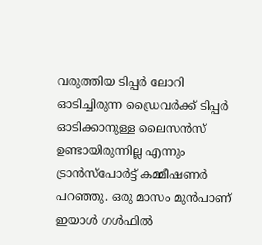വരുത്തിയ ടിപ്പർ ലോറി ഓടിച്ചിരുന്ന ഡ്രൈവർക്ക് ടിപ്പർ ഓടിക്കാനുള്ള ലൈസൻസ് ഉണ്ടായിരുന്നില്ല എന്നും ട്രാൻസ്പോർട്ട് കമ്മീഷണർ പറഞ്ഞു. ഒരു മാസം മുൻപാണ് ഇയാൾ ഗൾഫിൽ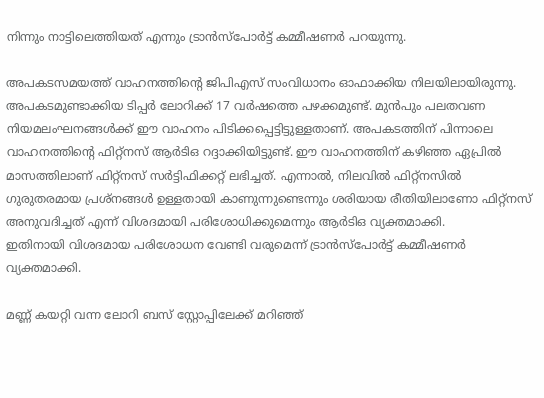നിന്നും നാട്ടിലെത്തിയത് എന്നും ട്രാൻസ്പോർട്ട് കമ്മീഷണർ പറയുന്നു.

അപകടസമയത്ത് വാഹനത്തിന്റെ ജിപിഎസ് സംവിധാനം ഓഫാക്കിയ നിലയിലായിരുന്നു. അപകടമുണ്ടാക്കിയ ടിപ്പർ ലോറിക്ക് 17 വർഷത്തെ പഴക്കമുണ്ട്. മുൻപും പലതവണ നിയമലംഘനങ്ങൾക്ക് ഈ വാഹനം പിടിക്കപ്പെട്ടിട്ടുള്ളതാണ്. അപകടത്തിന് പിന്നാലെ വാഹനത്തിന്റെ ഫിറ്റ്നസ് ആർടിഒ റദ്ദാക്കിയിട്ടുണ്ട്. ഈ വാഹനത്തിന് കഴിഞ്ഞ ഏപ്രിൽ മാസത്തിലാണ് ഫിറ്റ്നസ് സർട്ടിഫിക്കറ്റ് ലഭിച്ചത്. എന്നാൽ, നിലവിൽ ഫിറ്റ്നസിൽ ഗുരുതരമായ പ്രശ്നങ്ങൾ ഉള്ളതായി കാണുന്നുണ്ടെന്നും ശരിയായ രീതിയിലാണോ ഫിറ്റ്നസ് അനുവദിച്ചത് എന്ന് വിശദമായി പരിശോധിക്കുമെന്നും ആർടിഒ വ്യക്തമാക്കി.
ഇതിനായി വിശദമായ പരിശോധന വേണ്ടി വരുമെന്ന് ട്രാൻസ്പോര്‍ട്ട് കമ്മീഷണര്‍ വ്യക്തമാക്കി.

മണ്ണ് കയറ്റി വന്ന ലോറി ബസ് സ്റ്റോപ്പിലേക്ക് മറിഞ്ഞ്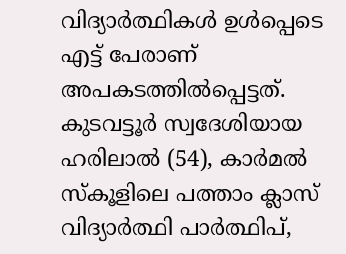വിദ്യാർത്ഥികൾ ഉൾപ്പെടെ എട്ട് പേരാണ് അപകടത്തിൽപ്പെട്ടത്. കുടവട്ടൂർ സ്വദേശിയായ ഹരിലാൽ (54), കാർമൽ സ്കൂളിലെ പത്താം ക്ലാസ് വിദ്യാർത്ഥി പാർത്ഥിപ്,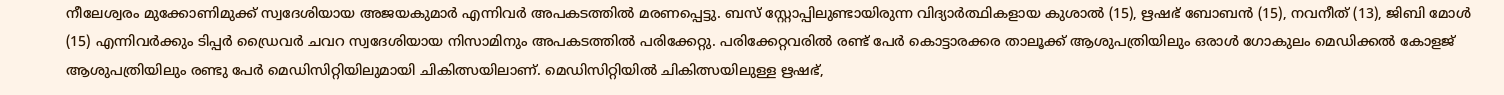നീലേശ്വരം മുക്കോണിമുക്ക് സ്വദേശിയായ അജയകുമാർ എന്നിവർ അപകടത്തിൽ മരണപ്പെട്ടു. ബസ് സ്റ്റോപ്പിലുണ്ടായിരുന്ന വിദ്യാർത്ഥികളായ കുശാൽ (15), ഋഷഭ് ബോബൻ (15), നവനീത് (13), ജിബി മോൾ (15) എന്നിവർക്കും ടിപ്പർ ഡ്രൈവർ ചവറ സ്വദേശിയായ നിസാമിനും അപകടത്തിൽ പരിക്കേറ്റു. പരിക്കേറ്റവരിൽ രണ്ട് പേർ കൊട്ടാരക്കര താലൂക്ക് ആശുപത്രിയിലും ഒരാൾ ഗോകുലം മെഡിക്കൽ കോളജ് ആശുപത്രിയിലും രണ്ടു പേർ മെഡിസിറ്റിയിലുമായി ചികിത്സയിലാണ്. മെഡിസിറ്റിയിൽ ചികിത്സയിലുള്ള ഋഷഭ്,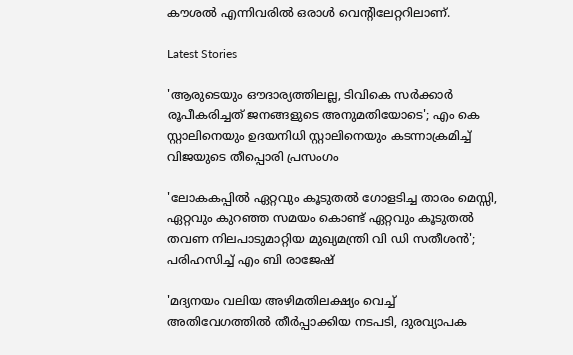കൗശൽ എന്നിവരിൽ ഒരാൾ വെന്റിലേറ്ററിലാണ്.

Latest Stories

'ആരുടെയും ഔദാര്യത്തിലല്ല, ടിവികെ സർക്കാർ രൂപീകരിച്ചത് ജനങ്ങളുടെ അനുമതിയോടെ'; എം കെ സ്റ്റാലിനെയും ഉദയനിധി സ്റ്റാലിനെയും കടന്നാക്രമിച്ച് വിജയുടെ തീപ്പൊരി പ്രസംഗം

'ലോകകപ്പിൽ ഏറ്റവും കൂടുതൽ ഗോളടിച്ച താരം മെസ്സി, ഏറ്റവും കുറഞ്ഞ സമയം കൊണ്ട് ഏറ്റവും കൂടുതൽ തവണ നിലപാടുമാറ്റിയ മുഖ്യമന്ത്രി വി ഡി സതീശൻ'; പരിഹസിച്ച് എം ബി രാജേഷ്

'മദ്യനയം വലിയ അഴിമതിലക്ഷ്യം വെച്ച് അതിവേഗത്തിൽ തീർപ്പാക്കിയ നടപടി, ദുരവ്യാപക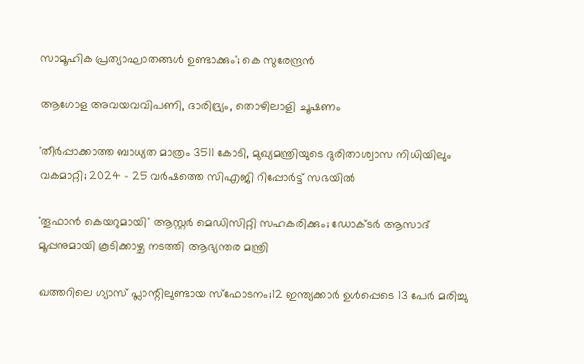സാമൂഹിക പ്രത്യാഘാതങ്ങൾ ഉണ്ടാക്കും'; കെ സുരേന്ദ്രൻ

ആഗോള അവയവവിപണി, ദാരിദ്ര്യം, തൊഴിലാളി ചൂഷണം

'തീർപ്പാക്കാത്ത ബാധ്യത മാത്രം 3511 കോടി, മുഖ്യമന്ത്രിയുടെ ദുരിതാശ്വാസ നിധിയിലും വകമാറ്റി; 2024 - 25 വർഷത്തെ സിഎജി റിപ്പോർട്ട് സഭയിൽ

'തൂഫാൻ കെയറുമായി' ആസ്റ്റർ മെഡിസിറ്റി സഹകരിക്കും; ഡോക്ടർ ആസാദ് മൂപ്പനുമായി കൂടിക്കാഴ്ച നടത്തി ആഭ്യന്തര മന്ത്രി

ഖത്തറിലെ ഗ്യാസ് പ്ലാന്റിലുണ്ടായ സ്ഫോടനം;12 ഇന്ത്യക്കാർ ഉൾപ്പെടെ 13 പേർ മരിച്ചു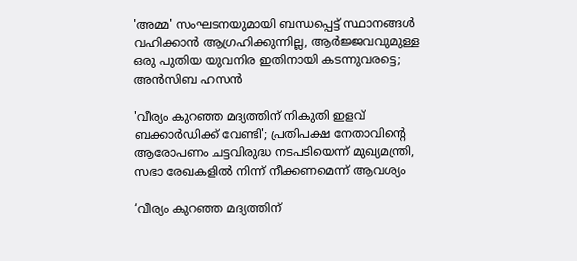'അമ്മ' സംഘടനയുമായി ബന്ധപ്പെട്ട് സ്ഥാനങ്ങൾ വഹിക്കാൻ ആഗ്രഹിക്കുന്നില്ല, ആർജ്ജവവുമുള്ള ഒരു പുതിയ യുവനിര ഇതിനായി കടന്നുവരട്ടെ; അൻസിബ ഹസൻ

'വീര്യം കുറഞ്ഞ മദ്യത്തിന് നികുതി ഇളവ് ബക്കാര്‍ഡിക്ക് വേണ്ടി'; പ്രതിപക്ഷ നേതാവിന്റെ ആരോപണം ചട്ടവിരുദ്ധ നടപടിയെന്ന് മുഖ്യമന്ത്രി, സഭാ രേഖകളിൽ നിന്ന് നീക്കണമെന്ന് ആവശ്യം

‘വീര്യം കുറഞ്ഞ മദ്യത്തിന്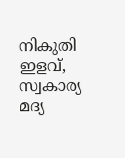നികുതി ഇളവ്, സ്വകാര്യ മദ്യ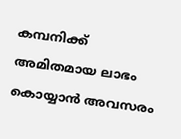കമ്പനിക്ക് അമിതമായ ലാഭം കൊയ്യാന്‍ അവസരം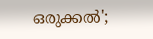ഒരുക്കൽ';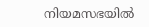നിയമസഭയില്‍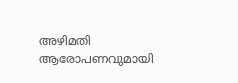അഴിമതി ആരോപണവുമായി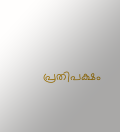പ്രതിപക്ഷം